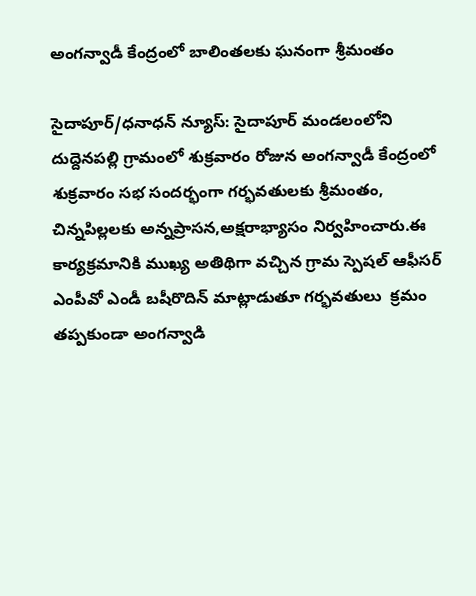అంగన్వాడీ కేంద్రంలో బాలింతలకు ఘనంగా శ్రీమంతం

సైదాపూర్/ధనాధన్ న్యూస్: సైదాపూర్ మండలంలోని దుద్దెనపల్లి గ్రామంలో శుక్రవారం రోజున అంగన్వాడీ కేంద్రంలో  శుక్రవారం సభ సందర్భంగా గర్భవతులకు శ్రీమంతం, చిన్నపిల్లలకు అన్నప్రాసన,అక్షరాభ్యాసం నిర్వహించారు.ఈ కార్యక్రమానికి ముఖ్య అతిథిగా వచ్చిన గ్రామ స్పెషల్ ఆఫీసర్ ఎంపీవో ఎండీ బషీరొదిన్ మాట్లాడుతూ గర్భవతులు  క్రమం తప్పకుండా అంగన్వాడి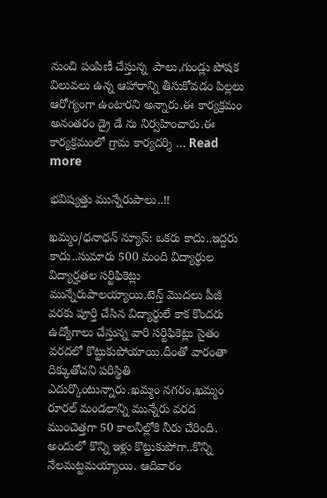నుంచి పంపిణీ చేస్తున్న  పాలు,గుండ్లు పోషక విలువలు ఉన్న ఆహారాన్ని తీసుకోవడం పిల్లలు ఆరోగ్యంగా ఉంటారని అన్నారు.ఈ కార్యక్రమం అనంతరం డ్రై డే ను నిర్వహించారు.ఈ కార్యక్రమంలో గ్రామ కార్యదర్శి … Read more

భవిష్యత్తు మున్నేరుపాలు..!!

ఖమ్మం/ధనాధన్ న్యూస్: ఒకరు కాదు..ఇద్దరు కాదు..సుమారు 500 మంది విద్యార్థుల విద్యార్హతల సర్టిఫికెట్లు మున్నేరుపాలయ్యాయి.టెన్త్‌ మొదలు పీజీ వరకు పూర్తి చేసిన విద్యార్థులే కాక కొందరు ఉద్యోగాలు చేస్తున్న వారి సర్టిఫికెట్లు సైతం వరదలో కొట్టుకుపోయాయి.దీంతో వారంతా దిక్కుతోచని పరిస్థితి ఎదుర్కొంటున్నారు.ఖమ్మం నగరం,ఖమ్మం రూరల్‌ మండలాన్ని మున్నేరు వరద ముంచెత్తగా 50 కాలనీల్లోకి నీరు చేరింది. అందులో కొన్ని ఇళ్లు కొట్టుకుపోగా..కొన్ని నేలమట్టమయ్యాయి. ఆదివారం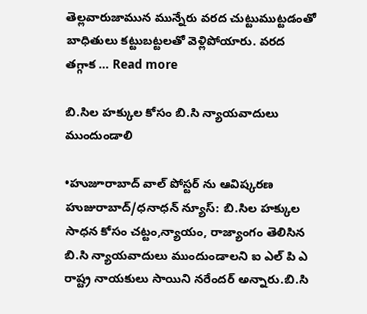తెల్లవారుజామున మున్నేరు వరద చుట్టుముట్టడంతో బాధితులు కట్టుబట్టలతో వెళ్లిపోయారు. వరద తగ్గాక … Read more

బి.సిల హక్కుల కోసం బి.సి న్యాయవాదులు ముందుండాలి

•హుజూరాబాద్ వాల్ పోస్టర్ ను ఆవిష్కరణ హుజురాబాద్/ధనాధన్ న్యూస్: బి.సిల హక్కుల సాధన కోసం చట్టం,న్యాయం, రాజ్యాంగం తెలిసిన బి.సి న్యాయవాదులు ముందుండాలని ఐ ఎల్ పి ఎ రాష్ట్ర నాయకులు సాయిని నరేందర్ అన్నారు.బి.సి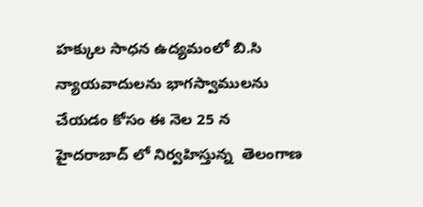హక్కుల సాధన ఉద్యమంలో బి.సి న్యాయవాదులను భాగస్వాములను చేయడం కోసం ఈ నెల 25 న హైదరాబాద్ లో నిర్వహిస్తున్న  తెలంగాణ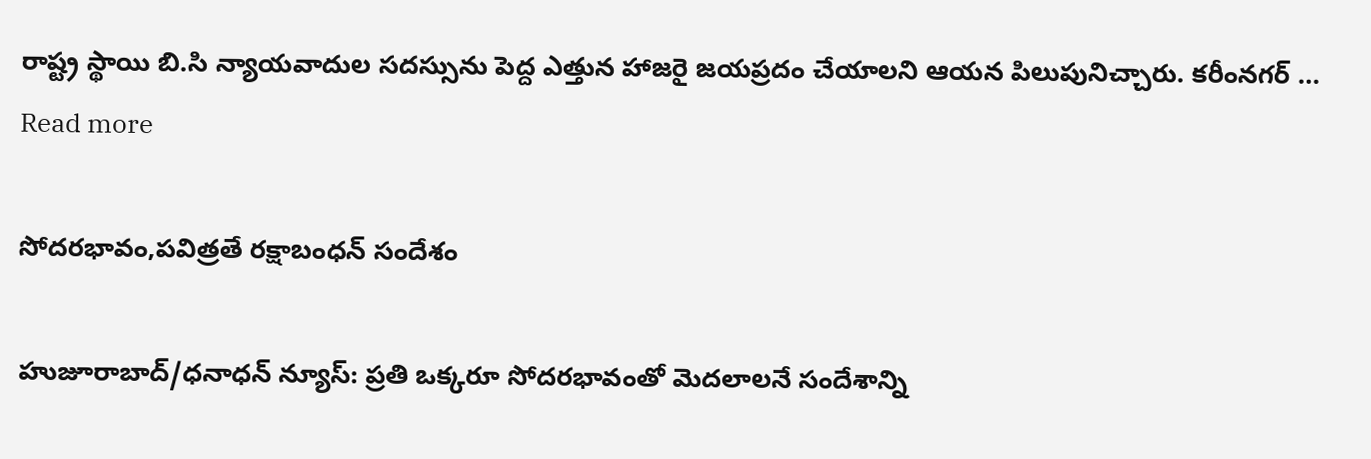రాష్ట్ర స్థాయి బి.సి న్యాయవాదుల సదస్సును పెద్ద ఎత్తున హాజరై జయప్రదం చేయాలని ఆయన పిలుపునిచ్చారు. కరీంనగర్ … Read more

సోదరభావం,పవిత్రతే రక్షాబంధన్ సందేశం

హుజూరాబాద్/ధనాధన్ న్యూస్: ప్రతి ఒక్కరూ సోదరభావంతో మెదలాలనే సందేశాన్ని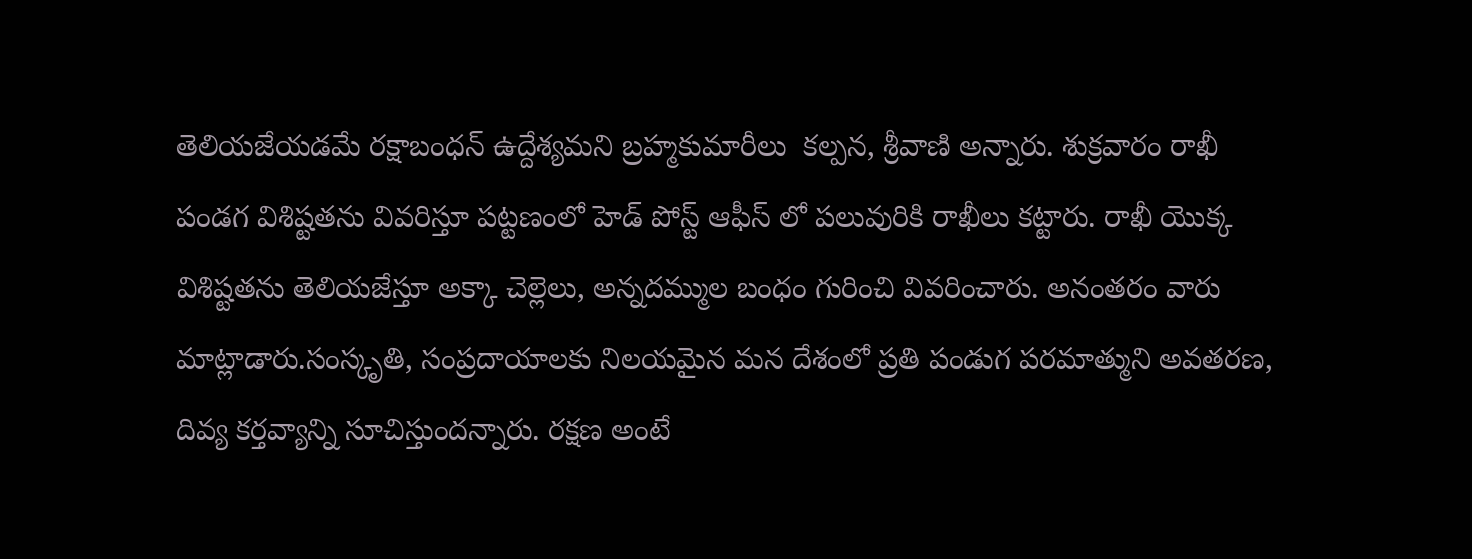తెలియజేయడమే రక్షాబంధన్ ఉద్దేశ్యమని బ్రహ్మకుమారీలు  కల్పన, శ్రీవాణి అన్నారు. శుక్రవారం రాఖీ పండగ విశిష్టతను వివరిస్తూ పట్టణంలో హెడ్ పోస్ట్ ఆఫీస్ లో పలువురికి రాఖీలు కట్టారు. రాఖీ యొక్క విశిష్టతను తెలియజేస్తూ అక్కా చెల్లెలు, అన్నదమ్ముల బంధం గురించి వివరించారు. అనంతరం వారు మాట్లాడారు.సంస్కృతి, సంప్రదాయాలకు నిలయమైన మన దేశంలో ప్రతి పండుగ పరమాత్ముని అవతరణ, దివ్య కర్తవ్యాన్ని సూచిస్తుందన్నారు. రక్షణ అంటే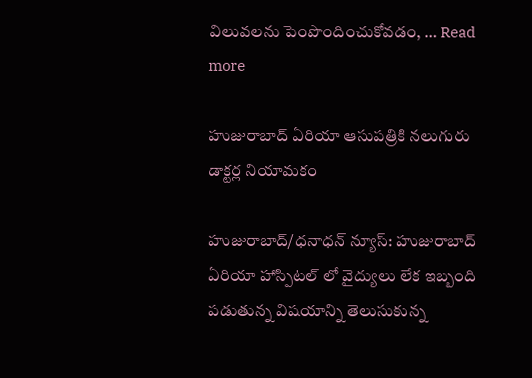విలువలను పెంపొందించుకోవడం, … Read more

హుజురాబాద్ ఏరియా ఆసుపత్రికి నలుగురు డాక్టర్ల నియామకం

హుజురాబాద్/ధనాధన్ న్యూస్: హుజురాబాద్ ఏరియా హాస్పిటల్ లో వైద్యులు లేక ఇబ్బంది పడుతున్న విషయాన్ని తెలుసుకున్న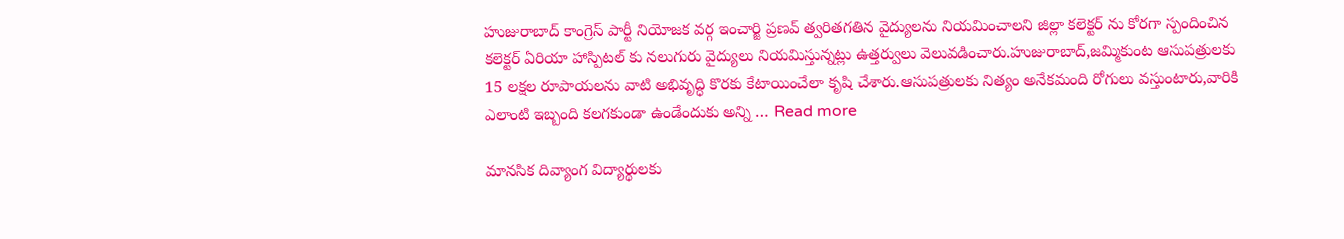హుజురాబాద్ కాంగ్రెస్ పార్టీ నియోజక వర్గ ఇంచార్జి ప్రణవ్ త్వరితగతిన వైద్యులను నియమించాలని జిల్లా కలెక్టర్ ను కోరగా స్పందించిన కలెక్టర్ ఏరియా హాస్పిటల్ కు నలుగురు వైద్యులు నియమిస్తున్నట్లు ఉత్తర్వులు వెలువడించారు.హుజురాబాద్,జమ్మికుంట ఆసుపత్రులకు 15 లక్షల రూపాయలను వాటి అభివృద్ధి కొరకు కేటాయించేలా కృషి చేశారు.ఆసుపత్రులకు నిత్యం అనేకమంది రోగులు వస్తుంటారు,వారికి ఎలాంటి ఇబ్బంది కలగకుండా ఉండేందుకు అన్ని … Read more

మానసిక దివ్యాంగ విద్యార్థులకు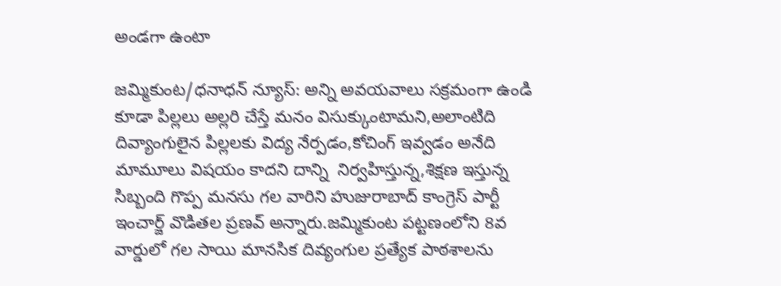అండగా ఉంటా

జమ్మికుంట/ధనాధన్ న్యూస్: అన్ని అవయవాలు సక్రమంగా ఉండి కూడా పిల్లలు అల్లరి చేస్తే మనం విసుక్కుంటామని,అలాంటిది దివ్యాంగులైన పిల్లలకు విద్య నేర్పడం,కోచింగ్ ఇవ్వడం అనేది మామూలు విషయం కాదని దాన్ని  నిర్వహిస్తున్న,శిక్షణ ఇస్తున్న సిబ్బంది గొప్ప మనసు గల వారిని హుజురాబాద్ కాంగ్రెస్ పార్టీ ఇంచార్జ్ వొడితల ప్రణవ్ అన్నారు.జమ్మికుంట పట్టణంలోని 8వ వార్డులో గల సాయి మానసిక దివ్యంగుల ప్రత్యేక పాఠశాలను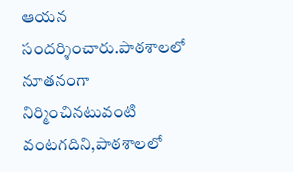ఆయన సందర్శించారు.పాఠశాలలో నూతనంగా నిర్మించినటువంటి వంటగదిని,పాఠశాలలో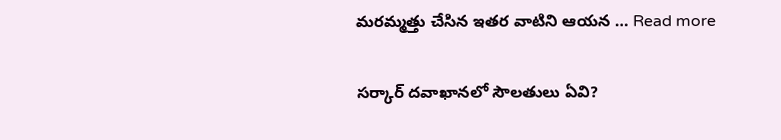మరమ్మత్తు చేసిన ఇతర వాటిని ఆయన … Read more

సర్కార్ దవాఖానలో సౌలతులు ఏవి?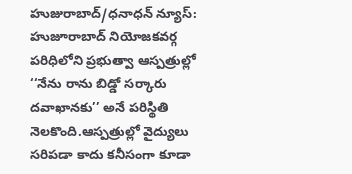హుజురాబాద్/ధనాధన్ న్యూస్: హుజూరాబాద్ నియోజకవర్గ పరిధిలోని ప్రభుత్వా ఆస్పత్రుల్లో ‘‘నేను రాను బిడ్డో సర్కారు దవాఖానకు’’ అనే పరిస్థితి నెలకొంది.ఆస్పత్రుల్లో వైద్యులు సరిపడా కాదు కనీసంగా కూడా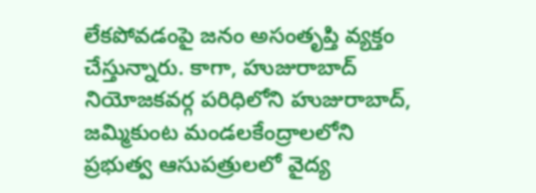లేకపోవడంపై జనం అసంతృప్తి వ్యక్తం చేస్తున్నారు. కాగా, హుజురాబాద్ నియోజకవర్గ పరిధిలోని హుజురాబాద్, జమ్మికుంట మండలకేంద్రాలలోని ప్రభుత్వ ఆసుపత్రులలో వైద్య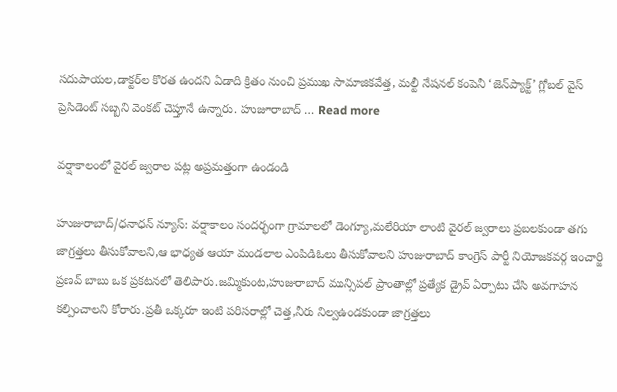సదుపాయల,డాక్టర్‌ల కొరత ఉందని ఏడాది క్రితం నుంచి ప్రముఖ సామాజికవేత్త, మల్టీ నేషనల్ కంపెనీ ‘జెన్‌ప్యాక్ట్’ గ్లోబల్ వైస్ ప్రెసిడెంట్ సబ్బని వెంకట్ చెప్తూనే ఉన్నారు. హుజూరాబాద్ … Read more

వర్షాకాలంలో వైరల్ జ్వరాల పట్ల అప్రమత్తంగా ఉండండి

హుజురాబాద్/ధనాధన్ న్యూస్: వర్షాకాలం సందర్భంగా గ్రామాలలో డెంగ్యూ,మలేరియా లాంటి వైరల్ జ్వరాలు ప్రబలకుండా తగు జాగ్రత్తలు తీసుకోవాలని,ఆ భాధ్యత ఆయా మండలాల ఎంపిడిఓలు తీసుకోవాలని హుజురాబాద్ కాంగ్రెస్ పార్టీ నియోజకవర్గ ఇంచార్జి ప్రణవ్ బాబు ఒక ప్రకటనలో తెలిపారు.జమ్మికుంట,హుజురాబాద్ మున్సిపల్ ప్రాంతాల్లో ప్రత్యేక డ్రైవ్ ఏర్పాటు చేసి అవగాహన కల్పించాలని కోరారు.ప్రతీ ఒక్కరూ ఇంటి పరిసరాల్లో చెత్త,నీరు నిల్వఉండకుండా జాగ్రత్తలు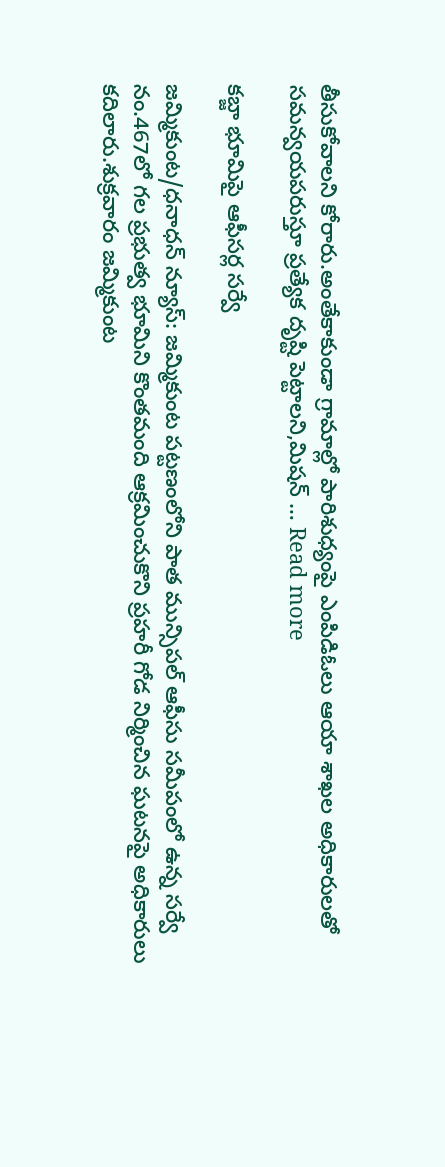తీసుకోవాలని కోరారు.అంతేకాకుండా గ్రామాల్లో పారిశుధ్యంపై ఎంపిడిఓలు ఆయా శాఖల అధికారులతో సమన్వయపరుస్తూ ప్రత్యేక దృష్టి పెట్టాలని,మిషన్ … Read more

కబ్జా భూమిపై ఆఫీసర్ల సర్వే

జమ్మికుంట/ధనాధన్ న్యూస్: జమ్మికుంట పట్టణంలోని పాత మున్సిపల్ ఆఫీసు సమీపంలో ఉన్న సర్వే నం.467లో గల ప్రభుత్వ భూమిని కొంతమంది ఆక్రమించుకొని ప్రహరీ గోడ నిర్మించిన ఘటనపై అధికారులు కదిలారు.శుక్రవారం జమ్మికుంట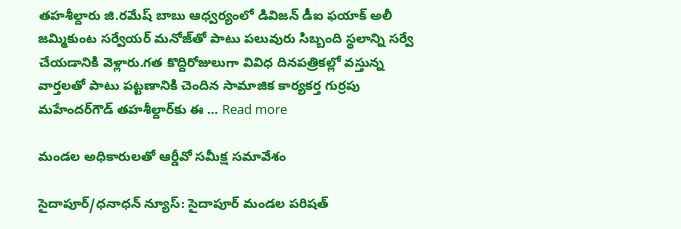తహశీల్దారు జి.రమేష్ బాబు ఆధ్వర్యంలో డివిజన్ డీఐ ఫయాక్ అలీ జమ్మికుంట సర్వేయర్ మనోజ్‌తో పాటు పలువురు సిబ్బంది స్థలాన్ని సర్వే చేయడానికి వెళ్లారు.గత కొద్దిరోజులుగా వివిధ దినపత్రికల్లో వస్తున్న వార్తలతో పాటు పట్టణానికి చెందిన సామాజిక కార్యకర్త గుర్రపు మహేందర్‌గౌడ్ తహశీల్దార్‌కు ఈ … Read more

మండల అధికారులతో ఆర్డీవో సమీక్ష సమావేశం

సైదాపూర్/ధనాధన్ న్యూస్: సైదాపూర్ మండల పరిషత్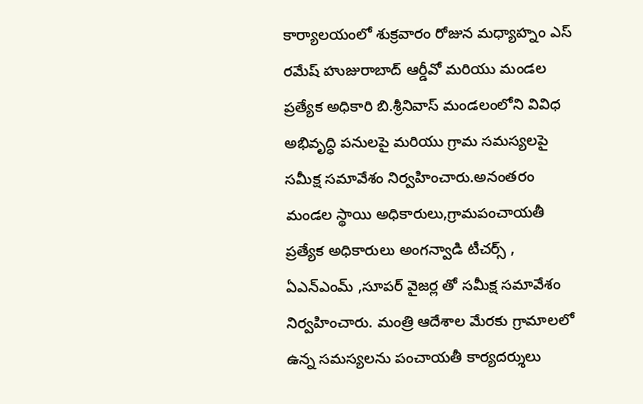కార్యాలయంలో శుక్రవారం రోజున మధ్యాహ్నం ఎస్ రమేష్ హుజురాబాద్ ఆర్డీవో మరియు మండల ప్రత్యేక అధికారి బి.శ్రీనివాస్ మండలంలోని వివిధ అభివృద్ధి పనులపై మరియు గ్రామ సమస్యలపై సమీక్ష సమావేశం నిర్వహించారు.అనంతరం మండల స్థాయి అధికారులు,గ్రామపంచాయతీ ప్రత్యేక అధికారులు అంగన్వాడి టీచర్స్ , ఏఎన్ఎంమ్ ,సూపర్ వైజర్ల తో సమీక్ష సమావేశం నిర్వహించారు. మంత్రి ఆదేశాల మేరకు గ్రామాలలో ఉన్న సమస్యలను పంచాయతీ కార్యదర్శులు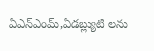ఏఎన్ఎంమ్,ఏడబ్ల్యుటి లను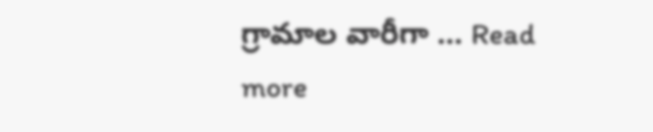గ్రామాల వారీగా … Read more